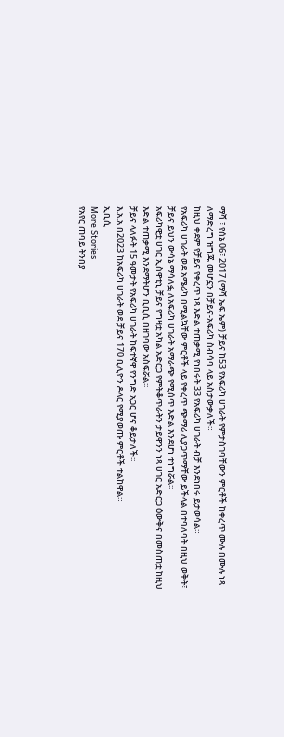ማሻ ፣ የሰኔ 06፣ 2017 (ማሻ ኤፍ ኤም) ቻይና ከ53 የአፍሪካ ሀገራት የምታስገባቸውን ምርቶች ከቀረጥ ሙሉ በሙሉ ነጻ ለማድረግ ዝግጁ መሆኗን በቻይና-አፍሪካ ስብሳባ ላይ አስታውቃለች።
ከዚህ ቀደም የቻይና የቀረጥ ነጻ እድል ተጠቃሚ የነበሩት 33 የአፍሪካ ሀገራት ብቻ እንደነበሩ ይታወሳል።
የአፍሪካ ሀገራት ወደ አሜሪካ በሚልኳቸው ምርቶች ላይ የቀረጥ ጭማሪ ሊያጋጥማቸው ይችላል በተባለባት በዚህ ወቅት፣ ቻይና ይህን ውሳኔ ማሳለፏ ለአፍሪካ ሀገራት አማራጭ የሚሰጥ እድል እንደሆነ ተነግሯል፡፡
አፍሪካዊቷ ሀገር ኢስዋቲኒ ቻይና የግዛቷ አካል አድርጋ የምትቆጥራትን ታይዋንን ነጻ ሀገር አድርጋ ዕውቅና በመስጠቷ ከዚህ እድል ተጠቃሚ እንደማትሆን ቢቢሲ በዘገባው አስፍሯል፡፡
ቻይና ላለፉት 15 ዓመታት የአፍሪካ ሀገራት ከፍተኛዋ የንግድ አጋር ሆና ቆይታለች፡፡
እ.አ.አ በ2023 ከአፍሪካ ሀገራት ወደ ቻይና 170 ቢሊዮን ዶላር የሚያወጡ ምርቶች ተልከዋል።
ኢቢሲ
More Stories
የአየር ጠባይ ትንበያ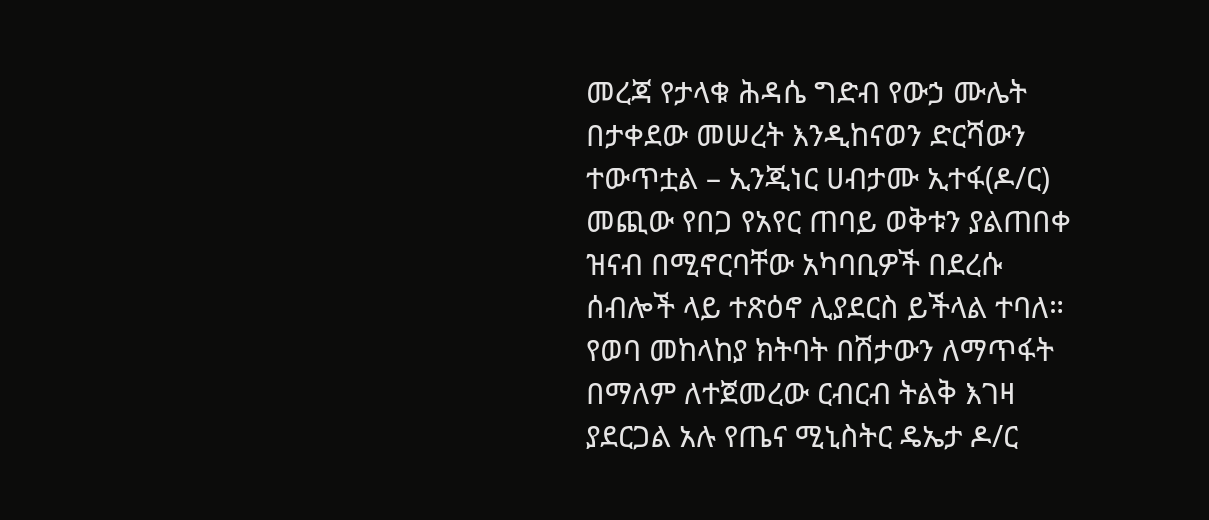መረጃ የታላቁ ሕዳሴ ግድብ የውኃ ሙሌት በታቀደው መሠረት እንዲከናወን ድርሻውን ተውጥቷል – ኢንጂነር ሀብታሙ ኢተፋ(ዶ/ር)
መጪው የበጋ የአየር ጠባይ ወቅቱን ያልጠበቀ ዝናብ በሚኖርባቸው አካባቢዎች በደረሱ ሰብሎች ላይ ተጽዕኖ ሊያደርስ ይችላል ተባለ።
የወባ መከላከያ ክትባት በሽታውን ለማጥፋት በማለም ለተጀመረው ርብርብ ትልቅ እገዛ ያደርጋል አሉ የጤና ሚኒስትር ዴኤታ ዶ/ር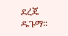ደረጄ ዱጉማ።